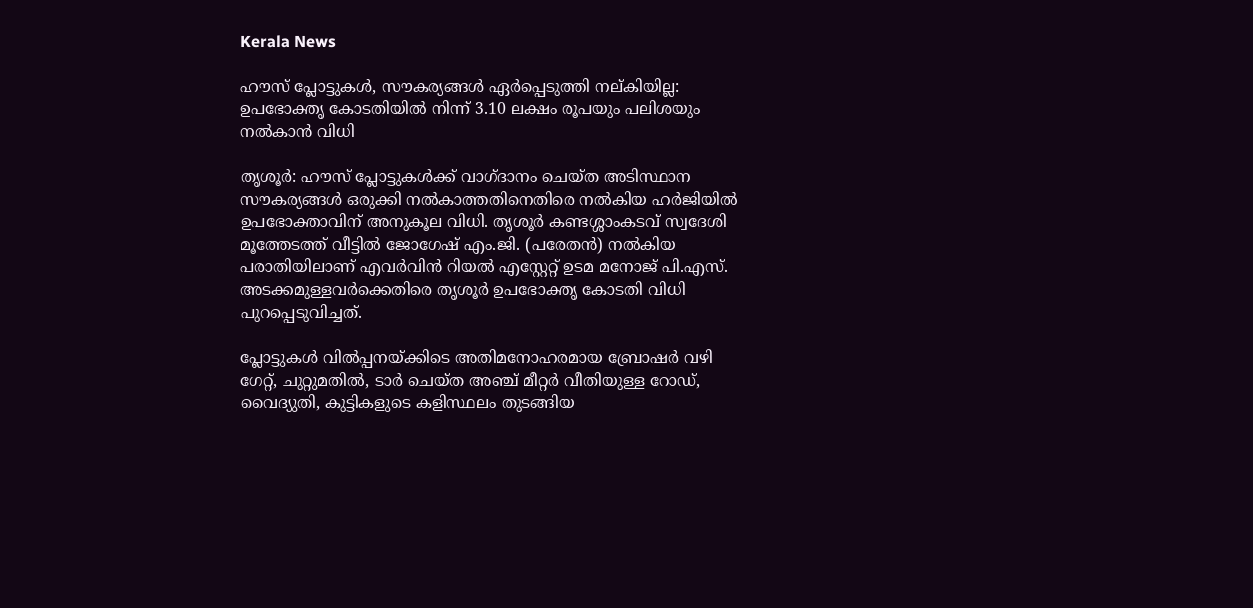Kerala News

ഹൗസ് പ്ലോട്ടുകൾ, സൗകര്യങ്ങൾ ഏർപ്പെടുത്തി നല്കിയില്ല: ഉപഭോക്തൃ കോടതിയിൽ നിന്ന് 3.10 ലക്ഷം രൂപയും പലിശയും നൽകാൻ വിധി

തൃശൂർ: ഹൗസ് പ്ലോട്ടുകൾക്ക് വാഗ്ദാനം ചെയ്ത അടിസ്ഥാന സൗകര്യങ്ങൾ ഒരുക്കി നൽകാത്തതിനെതിരെ നൽകിയ ഹർജിയിൽ ഉപഭോക്താവിന് അനുകൂല വിധി. തൃശൂർ കണ്ടശ്ശാംകടവ് സ്വദേശി മൂത്തേടത്ത് വീട്ടിൽ ജോഗേഷ് എം.ജി. (പരേതൻ) നൽകിയ പരാതിയിലാണ് എവർവിൻ റിയൽ എസ്റ്റേറ്റ് ഉടമ മനോജ് പി.എസ്. അടക്കമുള്ളവർക്കെതിരെ തൃശൂർ ഉപഭോക്തൃ കോടതി വിധി പുറപ്പെടുവിച്ചത്.

പ്ലോട്ടുകൾ വിൽപ്പനയ്ക്കിടെ അതിമനോഹരമായ ബ്രോഷർ വഴി ഗേറ്റ്, ചുറ്റുമതിൽ, ടാർ ചെയ്ത അഞ്ച് മീറ്റർ വീതിയുള്ള റോഡ്, വൈദ്യുതി, കുട്ടികളുടെ കളിസ്ഥലം തുടങ്ങിയ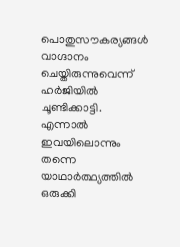പൊതുസൗകര്യങ്ങൾ വാഗ്ദാനം ചെയ്തിരുന്നുവെന്ന് ഹർജിയിൽ ചൂണ്ടിക്കാട്ടി. എന്നാൽ ഇവയിലൊന്നും തന്നെ യാഥാർത്ഥ്യത്തിൽ ഒരുക്കി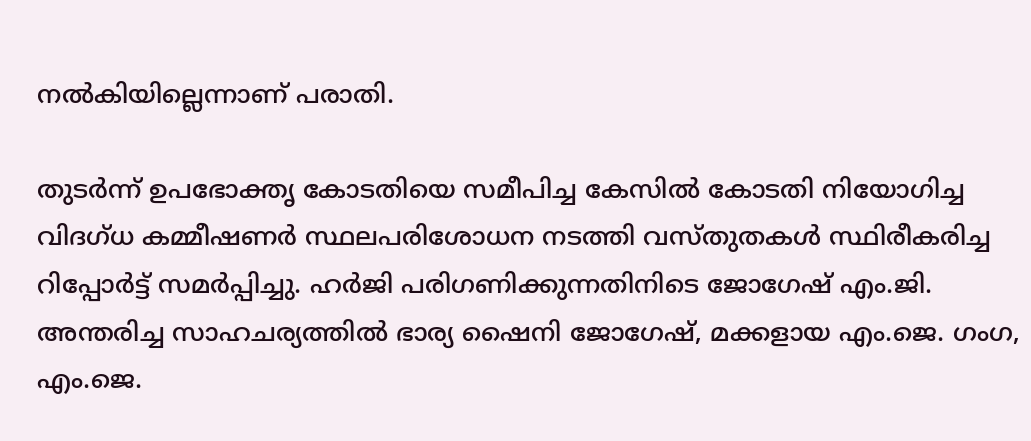നൽകിയില്ലെന്നാണ് പരാതി.

തുടർന്ന് ഉപഭോക്തൃ കോടതിയെ സമീപിച്ച കേസിൽ കോടതി നിയോഗിച്ച വിദഗ്ധ കമ്മീഷണർ സ്ഥലപരിശോധന നടത്തി വസ്തുതകൾ സ്ഥിരീകരിച്ച റിപ്പോർട്ട് സമർപ്പിച്ചു. ഹർജി പരിഗണിക്കുന്നതിനിടെ ജോഗേഷ് എം.ജി. അന്തരിച്ച സാഹചര്യത്തിൽ ഭാര്യ ഷൈനി ജോഗേഷ്, മക്കളായ എം.ജെ. ഗംഗ, എം.ജെ.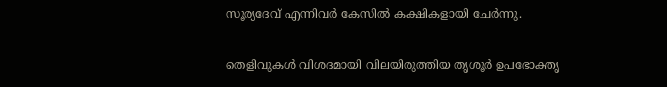സൂര്യദേവ് എന്നിവർ കേസിൽ കക്ഷികളായി ചേർന്നു.

തെളിവുകൾ വിശദമായി വിലയിരുത്തിയ തൃശൂർ ഉപഭോക്തൃ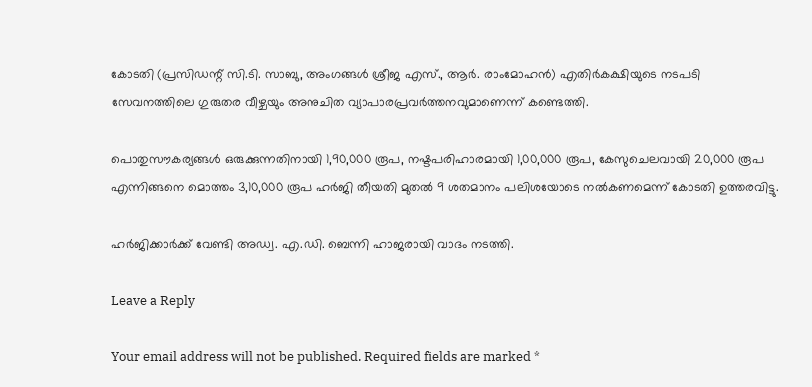കോടതി (പ്രസിഡന്റ് സി.ടി. സാബു, അംഗങ്ങൾ ശ്രീജ എസ്., ആർ. രാംമോഹൻ) എതിർകക്ഷിയുടെ നടപടി സേവനത്തിലെ ഗുരുതര വീഴ്ചയും അനുചിത വ്യാപാരപ്രവർത്തനവുമാണെന്ന് കണ്ടെത്തി.

പൊതുസൗകര്യങ്ങൾ ഒരുക്കുന്നതിനായി 1,90,000 രൂപ, നഷ്ടപരിഹാരമായി 1,00,000 രൂപ, കേസുചെലവായി 20,000 രൂപ എന്നിങ്ങനെ മൊത്തം 3,10,000 രൂപ ഹർജി തീയതി മുതൽ 9 ശതമാനം പലിശയോടെ നൽകണമെന്ന് കോടതി ഉത്തരവിട്ടു.

ഹർജിക്കാർക്ക് വേണ്ടി അഡ്വ. എ.ഡി. ബെന്നി ഹാജരായി വാദം നടത്തി.

Leave a Reply

Your email address will not be published. Required fields are marked *